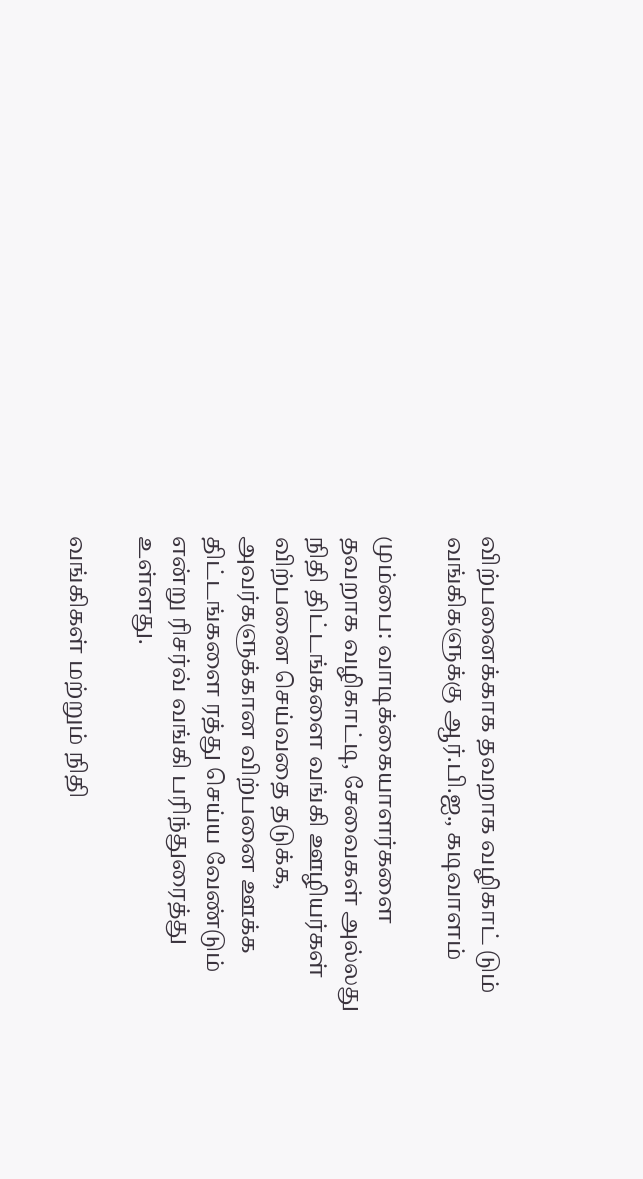விற்பனைக்காக தவறாக வழிகாட் டும் வங்கிகளுக்கு ஆர்.பி.ஐ., கடிவாளம்

மும்பை: வாடிக்கையாளர்களை தவறாக வழிகாட்டி, சேவைகள் அல்லது நிதி திட்டங்களை வங்கி ஊழியர்கள் விற்பனை செய்வதை தடுக்க, அவர்களுக்கான விற்பனை ஊக்க திட்டங்களை ரத்து செய்ய வேண்டும் என்று ரிசர்வ் வங்கி பரிந்துரைத்து உள்ளது.

வங்கிகள் மற்றும் நிதி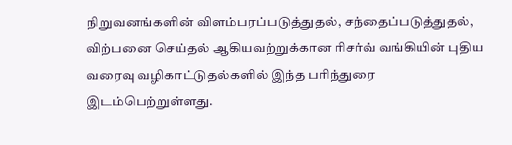நிறுவனங்களின் விளம்பரப்படுத்துதல், சந்தைப்படுத்துதல், விற்பனை செய்தல் ஆகியவற்றுக்கான ரிசர்வ் வங்கியின் புதிய வரைவு வழிகாட்டுதல்களில் இந்த பரிந்துரை இடம்பெற்றுள்ளது.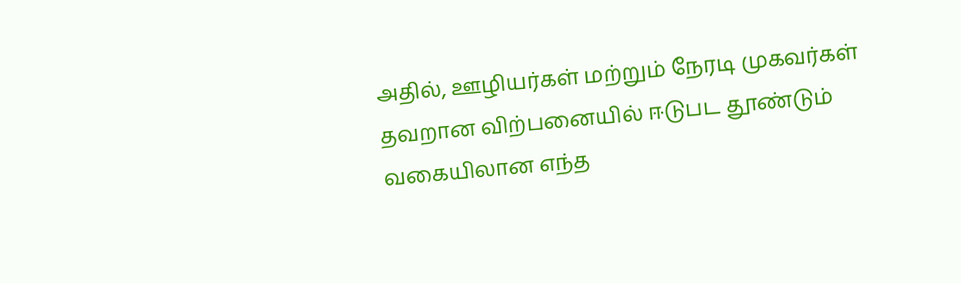அதில், ஊழியர்கள் மற்றும் நேரடி முகவர்கள் தவறான விற்பனையில் ஈடுபட தூண்டும் வகையிலான எந்த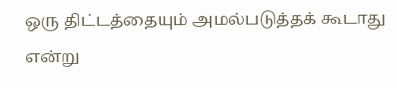ஒரு திட்டத்தையும் அமல்படுத்தக் கூடாது என்று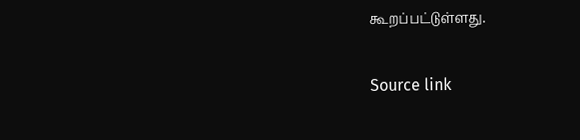கூறப்பட்டுள்ளது.

Source link